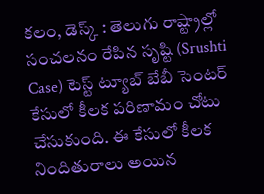కలం, డెస్క్ : తెలుగు రాష్ట్రాల్లో సంచలనం రేపిన సృష్టి (Srushti Case) టెస్ట్ ట్యూబ్ బేబీ సెంటర్ కేసులో కీలక పరిణామం చోటు చేసుకుంది. ఈ కేసులో కీలక నిందితురాలు అయిన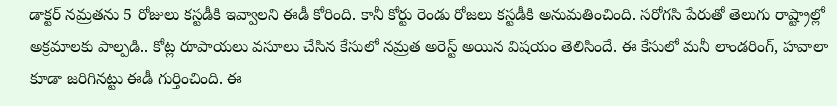డాక్టర్ నమ్రతను 5 రోజులు కస్టడీకి ఇవ్వాలని ఈడీ కోరింది. కానీ కోర్టు రెండు రోజలు కస్టడీకి అనుమతించింది. సరోగసి పేరుతో తెలుగు రాష్ట్రాల్లో అక్రమాలకు పాల్పడి.. కోట్ల రూపాయలు వసూలు చేసిన కేసులో నమ్రత అరెస్ట్ అయిన విషయం తెలిసిందే. ఈ కేసులో మనీ లాండరింగ్, హవాలా కూడా జరిగినట్టు ఈడీ గుర్తించింది. ఈ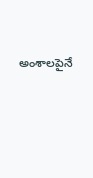అంశాలపైనే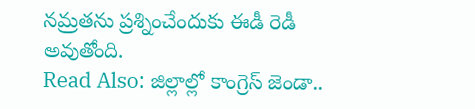నమ్రతను ప్రశ్నించేందుకు ఈడీ రెడీ అవుతోంది.
Read Also: జిల్లాల్లో కాంగ్రెస్ జెండా..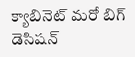క్యాబినెట్ మరో బిగ్ డెసిషన్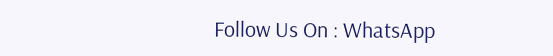Follow Us On : WhatsApp